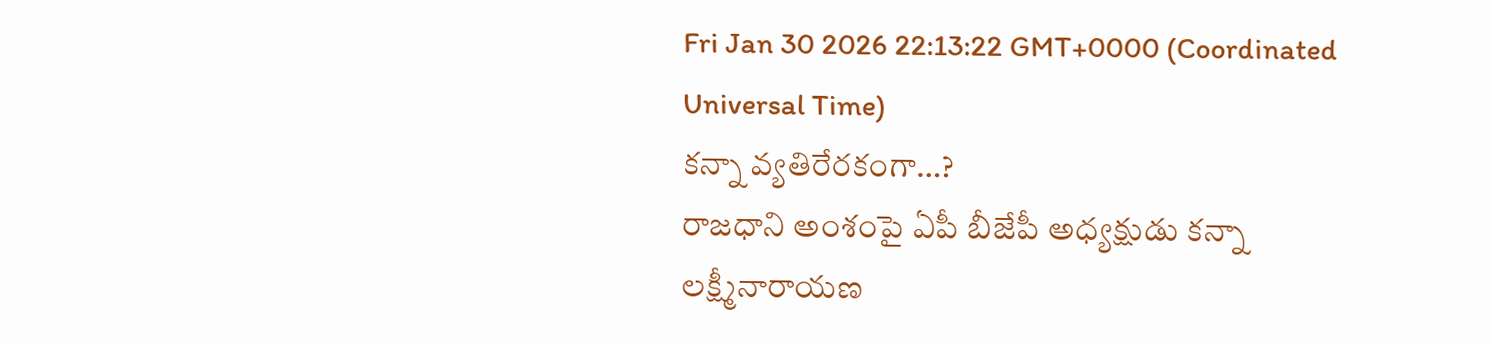Fri Jan 30 2026 22:13:22 GMT+0000 (Coordinated Universal Time)
కన్నా వ్యతిరేరకంగా…?
రాజధాని అంశంపై ఏపీ బీజేపీ అధ్యక్షుడు కన్నా లక్ష్మీనారాయణ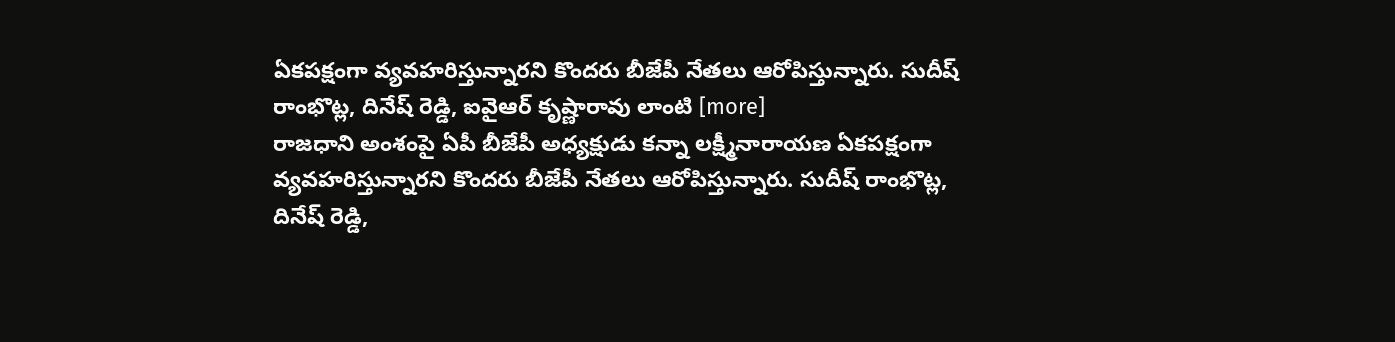ఏకపక్షంగా వ్యవహరిస్తున్నారని కొందరు బీజేపీ నేతలు ఆరోపిస్తున్నారు. సుదీష్ రాంభొట్ల, దినేష్ రెడ్డి, ఐవైఆర్ కృష్ణారావు లాంటి [more]
రాజధాని అంశంపై ఏపీ బీజేపీ అధ్యక్షుడు కన్నా లక్ష్మీనారాయణ ఏకపక్షంగా వ్యవహరిస్తున్నారని కొందరు బీజేపీ నేతలు ఆరోపిస్తున్నారు. సుదీష్ రాంభొట్ల, దినేష్ రెడ్డి,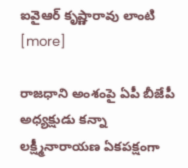ఐవైఆర్ కృష్ణారావు లాంటి [more]

రాజధాని అంశంపై ఏపీ బీజేపీ అధ్యక్షుడు కన్నా లక్ష్మీనారాయణ ఏకపక్షంగా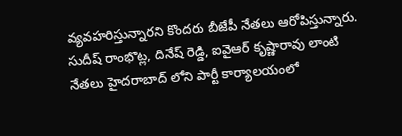వ్యవహరిస్తున్నారని కొందరు బీజేపీ నేతలు ఆరోపిస్తున్నారు. సుదీష్ రాంభొట్ల, దినేష్ రెడ్డి, ఐవైఆర్ కృష్ణారావు లాంటి నేతలు హైదరాబాద్ లోని పార్టీ కార్యాలయంలో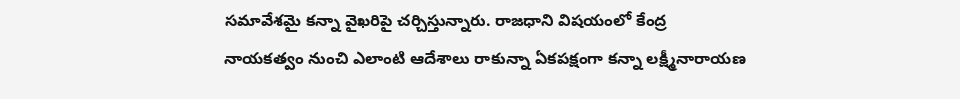సమావేశమై కన్నా వైఖరిపై చర్చిస్తున్నారు. రాజధాని విషయంలో కేంద్ర నాయకత్వం నుంచి ఎలాంటి ఆదేశాలు రాకున్నా ఏకపక్షంగా కన్నా లక్ష్మీనారాయణ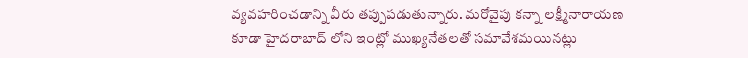వ్యవహరించడాన్ని వీరు తప్పుపడుతున్నారు. మరోవైపు కన్నా లక్ష్మీనారాయణ కూడా హైదరాబాద్ లోని ఇంట్లో ముఖ్యనేతలతో సమావేశమయినట్లు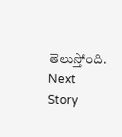తెలుస్తోంది.
Next Story